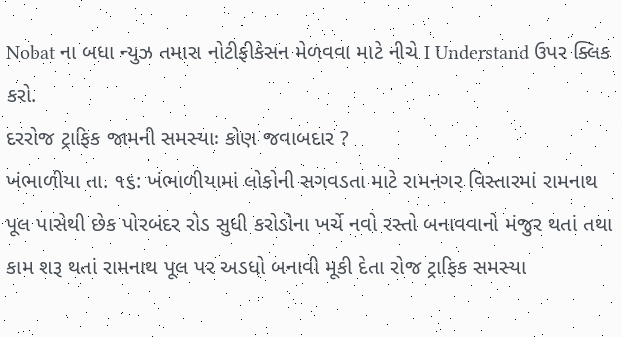Nobat ના બધા ન્યુઝ તમારા નોટીફીકેસન મેળવવા માટે નીચે I Understand ઉપર ક્લિક કરો.
દરરોજ ટ્રાફિક જામની સમસ્યાઃ કોણ જવાબદાર ?
ખંભાળીયા તા. ૧૬: ખંભાળીયામાં લોકોની સગવડતા માટે રામનગર વિસ્તારમાં રામનાથ પૂલ પાસેથી છેક પોરબંદર રોડ સુધી કરોડોના ખર્ચે નવો રસ્તો બનાવવાનો મંજુર થતાં તથા કામ શરૂ થતાં રામનાથ પૂલ પર અડધો બનાવી મૂકી દેતા રોજ ટ્રાફિક સમસ્યા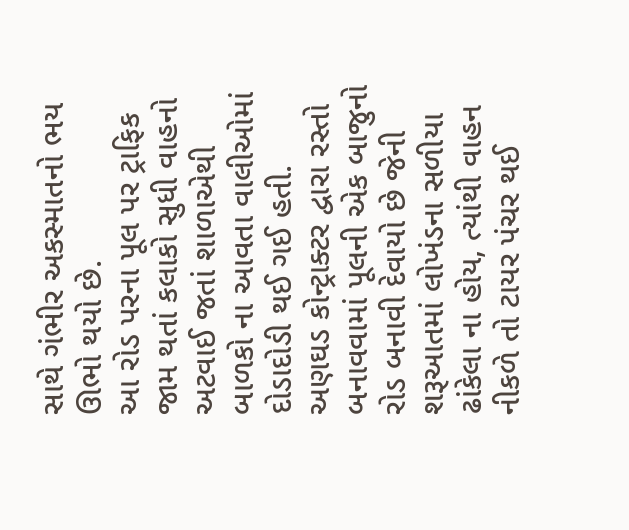સાથે ગંભીર અકસ્માતનો ભય ઊભો થયો છે.
આ રોડ પરના પૂલ પર ટ્રાફિક જામ થતાં કલાકો સુધી વાહનો અટવાઈ જતાં શાળાએથી બાળકો ના આવતા વાલીઓમાં દોડાદોડી થઈ ગઈ હતી.
અણઘડ કોન્ટ્રાક્ટર દ્વારા રસ્તો બનાવવામાં પૂલની એક બાજુનો રોડ બનાવી દેવાયો છે જેની શરૂઆતમાં લોખંડના સળીયા ઢાંકેલા ના હોય, ત્યાંથી વાહન નીકળે તો ટાયર પંચર થઈ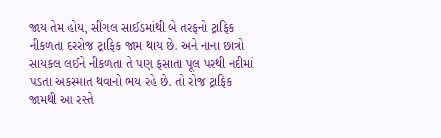જાય તેમ હોય, સીંગલ સાઈડમાંથી બે તરફનો ટ્રાફિક નીકળતા દરરોજ ટ્રાફિક જામ થાય છે. અને નાના છાત્રો સાયકલ લઈને નીકળતા તે પણ ફસાતા પૂલ પરથી નદીમાં પડતા અકસ્માત થવાનો ભય રહે છે. તો રોજ ટ્રાફિક જામથી આ રસ્તે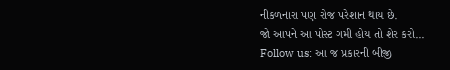નીકળનારા પણ રોજ પરેશાન થાય છે.
જો આપને આ પોસ્ટ ગમી હોય તો શેર કરો...
Follow us: આ જ પ્રકારની બીજી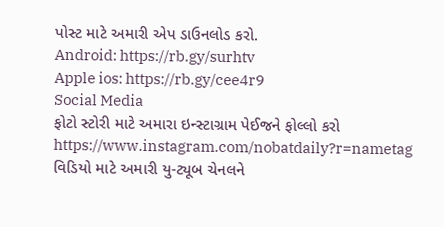પોસ્ટ માટે અમારી એપ ડાઉનલોડ કરો.
Android: https://rb.gy/surhtv
Apple ios: https://rb.gy/cee4r9
Social Media
ફોટો સ્ટોરી માટે અમારા ઇન્સ્ટાગ્રામ પેઈજને ફોલ્લો કરો
https://www.instagram.com/nobatdaily?r=nametag
વિડિયો માટે અમારી યુ-ટ્યૂબ ચેનલને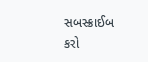સબસ્ક્રાઈબ કરો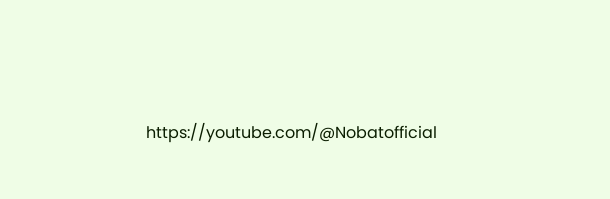https://youtube.com/@Nobatofficial